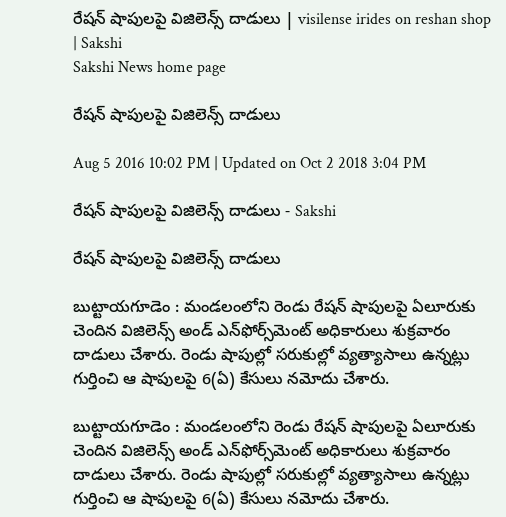రేషన్‌ షాపులపై విజిలెన్స్‌ దాడులు | visilense irides on reshan shop | Sakshi
Sakshi News home page

రేషన్‌ షాపులపై విజిలెన్స్‌ దాడులు

Aug 5 2016 10:02 PM | Updated on Oct 2 2018 3:04 PM

రేషన్‌ షాపులపై విజిలెన్స్‌ దాడులు - Sakshi

రేషన్‌ షాపులపై విజిలెన్స్‌ దాడులు

బుట్టాయగూడెం : మండలంలోని రెండు రేషన్‌ షాపులపై ఏలూరుకు చెందిన విజిలెన్స్‌ అండ్‌ ఎన్‌ఫోర్స్‌మెంట్‌ అధికారులు శుక్రవారం దాడులు చేశారు. రెండు షాపుల్లో సరుకుల్లో వ్యత్యాసాలు ఉన్నట్లు గుర్తించి ఆ షాపులపై 6(ఏ) కేసులు నమోదు చేశారు.

బుట్టాయగూడెం : మండలంలోని రెండు రేషన్‌ షాపులపై ఏలూరుకు చెందిన విజిలెన్స్‌ అండ్‌ ఎన్‌ఫోర్స్‌మెంట్‌ అధికారులు శుక్రవారం దాడులు చేశారు. రెండు షాపుల్లో సరుకుల్లో వ్యత్యాసాలు ఉన్నట్లు గుర్తించి ఆ షాపులపై 6(ఏ) కేసులు నమోదు చేశారు.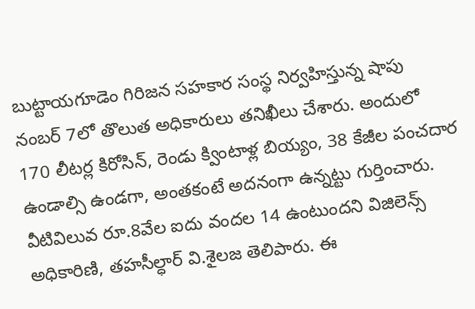బుట్టాయగూడెం గిరిజన సహకార సంస్థ నిర్వహిస్తున్న షాపు నంబర్‌ 7లో తొలుత అధికారులు తనిఖీలు చేశారు. అందులో 170 లీటర్ల కిరోసిన్, రెండు క్వింటాళ్ల బియ్యం, 38 కేజీల పంచదార ఉండాల్సి ఉండగా, అంతకంటే అదనంగా ఉన్నట్టు గుర్తించారు.
వీటివిలువ రూ.8వేల ఐదు వందల 14 ఉంటుందని విజిలెన్స్‌ అధికారిణి, తహసీల్ధార్‌ వి.శైలజ తెలిపారు. ఈ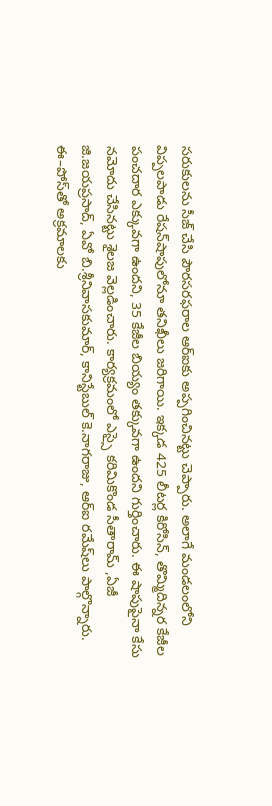సరుకులను సీజ్‌ చేసి పౌరసరఫరాల ఆర్‌ఐకు అప్పగించినట్టు చెప్పారు. అలాగే మండలంలోని విప్పలపాడు రేషన్‌షాపులోనూ తనిఖీలు జరిగాయి. ఇక్కడ 425 లీటర్ల కిరోసిన్, తొమ్మిదిన్నర కేజీల పంచదార ఎక్కువగా ఉందని, 35 కేజీల బియ్యం తక్కువగా ఉందని గుర్తించారు. ఈ షాపుపైనా కేసు నమోదు చేసినట్టు శైలజ వెల్లడించారు. కార్యక్రమంలో ఎస్సై కరిమికొండ సీతారామ్‌ ,ఏజీ జి.జయప్రసాద్, ఏవో బి.శ్రీనివాసకుమార్, కానిస్టేబుల్‌ కె.నాగరాజు, ఆర్‌ఐ రమేష్‌లు పాల్గొన్నారు.
ఈ–పోస్‌తో అక్రమాలకు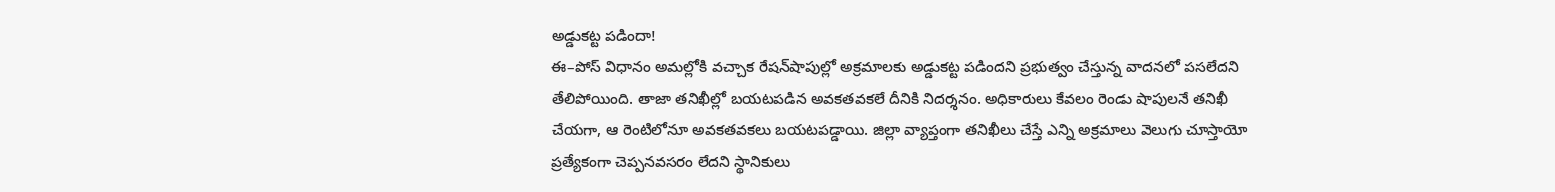అడ్డుకట్ట పడిందా!
ఈ–పోస్‌ విధానం అమల్లోకి వచ్చాక రేషన్‌షాపుల్లో అక్రమాలకు అడ్డుకట్ట పడిందని ప్రభుత్వం చేస్తున్న వాదనలో పసలేదని తేలిపోయింది. తాజా తనిఖీల్లో బయటపడిన అవకతవకలే దీనికి నిదర్శనం. అధికారులు కేవలం రెండు షాపులనే తనిఖీ చేయగా, ఆ రెంటిలోనూ అవకతవకలు బయటపడ్డాయి. జిల్లా వ్యాప్తంగా తనిఖీలు చేస్తే ఎన్ని అక్రమాలు వెలుగు చూస్తాయో ప్రత్యేకంగా చెప్పనవసరం లేదని స్థానికులు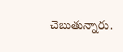చెబుతున్నారు.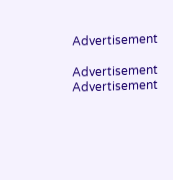Advertisement

Advertisement
Advertisement